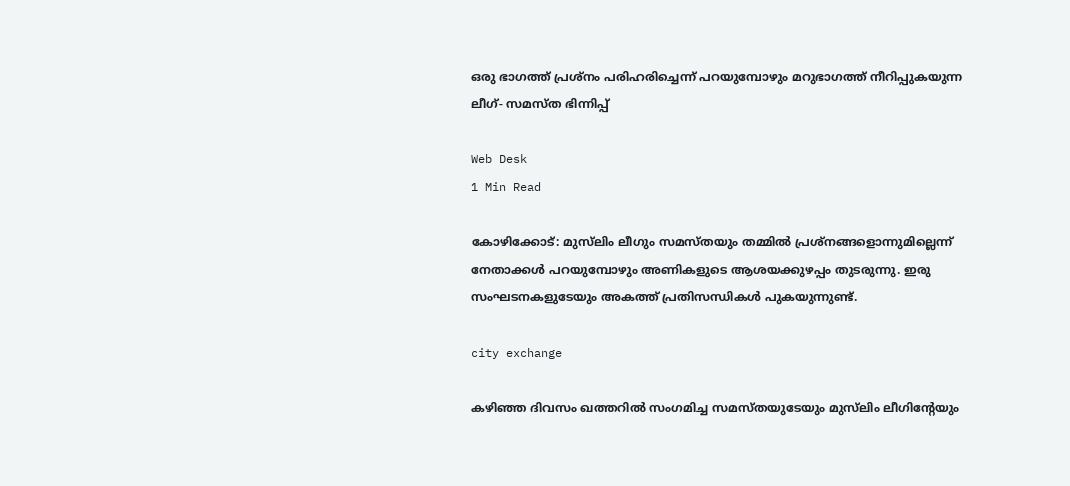ഒരു ഭാഗത്ത് പ്രശ്‌നം പരിഹരിച്ചെന്ന് പറയുമ്പോഴും മറുഭാഗത്ത് നീറിപ്പുകയുന്ന ലീഗ്- സമസ്ത ഭിന്നിപ്പ്

Web Desk
1 Min Read

കോഴിക്കോട്: മുസ്‌ലിം ലീഗും സമസ്തയും തമ്മില്‍ പ്രശ്‌നങ്ങളൊന്നുമില്ലെന്ന് നേതാക്കള്‍ പറയുമ്പോഴും അണികളുടെ ആശയക്കുഴപ്പം തുടരുന്നു. ഇരു സംഘടനകളുടേയും അകത്ത് പ്രതിസന്ധികള്‍ പുകയുന്നുണ്ട്.

city exchange

കഴിഞ്ഞ ദിവസം ഖത്തറില്‍ സംഗമിച്ച സമസ്തയുടേയും മുസ്‌ലിം ലീഗിന്റേയും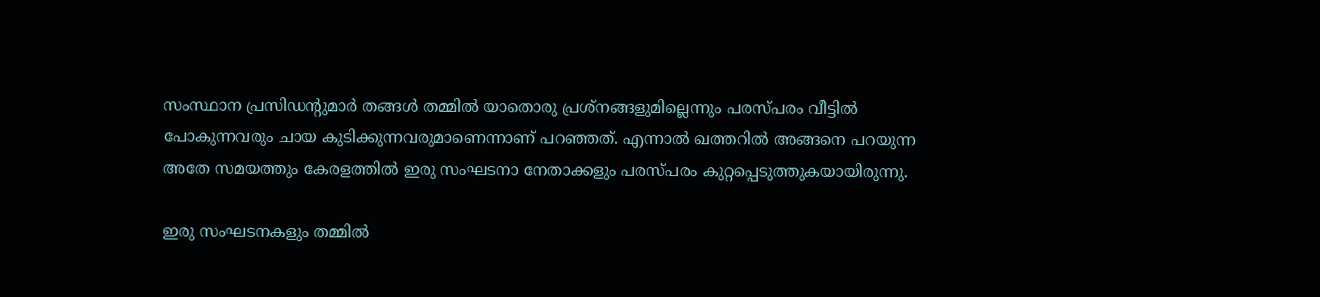സംസ്ഥാന പ്രസിഡന്റുമാര്‍ തങ്ങള്‍ തമ്മില്‍ യാതൊരു പ്രശ്‌നങ്ങളുമില്ലെന്നും പരസ്പരം വീട്ടില്‍ പോകുന്നവരും ചായ കുടിക്കുന്നവരുമാണെന്നാണ് പറഞ്ഞത്. എന്നാല്‍ ഖത്തറില്‍ അങ്ങനെ പറയുന്ന അതേ സമയത്തും കേരളത്തില്‍ ഇരു സംഘടനാ നേതാക്കളും പരസ്പരം കുറ്റപ്പെടുത്തുകയായിരുന്നു.

ഇരു സംഘടനകളും തമ്മില്‍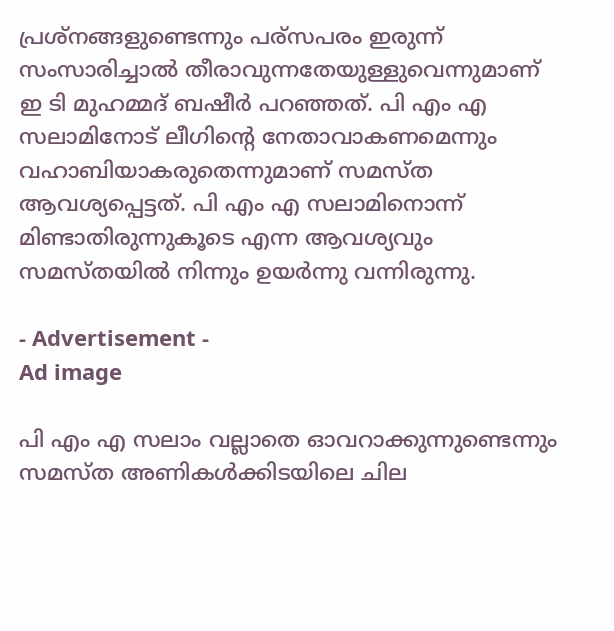പ്രശ്‌നങ്ങളുണ്ടെന്നും പര്‌സപരം ഇരുന്ന് സംസാരിച്ചാല്‍ തീരാവുന്നതേയുള്ളുവെന്നുമാണ് ഇ ടി മുഹമ്മദ് ബഷീര്‍ പറഞ്ഞത്. പി എം എ സലാമിനോട് ലീഗിന്റെ നേതാവാകണമെന്നും വഹാബിയാകരുതെന്നുമാണ് സമസ്ത ആവശ്യപ്പെട്ടത്. പി എം എ സലാമിനൊന്ന് മിണ്ടാതിരുന്നുകൂടെ എന്ന ആവശ്യവും സമസ്തയില്‍ നിന്നും ഉയര്‍ന്നു വന്നിരുന്നു.

- Advertisement -
Ad image

പി എം എ സലാം വല്ലാതെ ഓവറാക്കുന്നുണ്ടെന്നും സമസ്ത അണികള്‍ക്കിടയിലെ ചില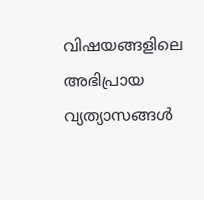വിഷയങ്ങളിലെ അഭിപ്രായ വ്യത്യാസങ്ങള്‍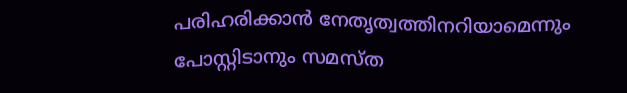പരിഹരിക്കാന്‍ നേതൃത്വത്തിനറിയാമെന്നും പോസ്റ്റിടാനും സമസ്ത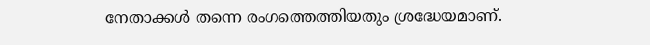നേതാക്കള്‍ തന്നെ രംഗത്തെത്തിയതും ശ്രദ്ധേയമാണ്.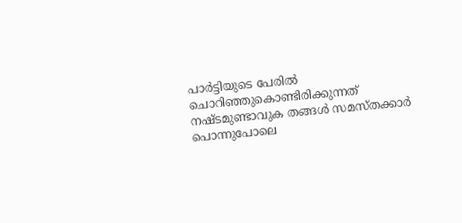പാര്‍ട്ടിയുടെ പേരില്‍ ചൊറിഞ്ഞുകൊണ്ടിരിക്കുന്നത് നഷ്ടമുണ്ടാവുക തങ്ങള്‍ സമസ്തക്കാര്‍ പൊന്നുപോലെ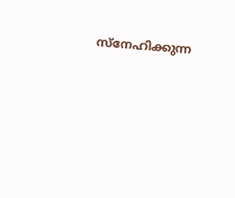സ്‌നേഹിക്കുന്ന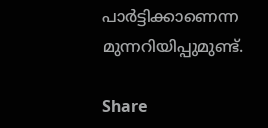പാര്‍ട്ടിക്കാണെന്ന മുന്നറിയിപ്പുമുണ്ട്.

Share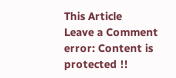This Article
Leave a Comment
error: Content is protected !!